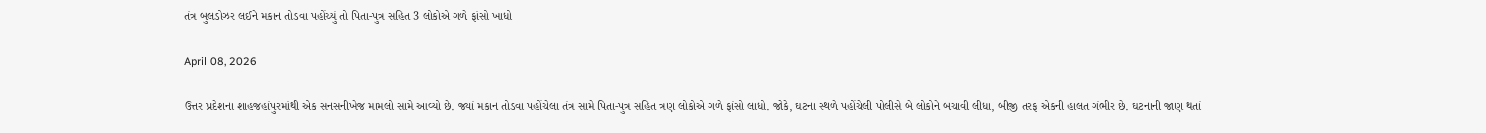તંત્ર બુલડોઝર લઈને મકાન તોડવા પહોંચ્યું તો પિતા-પુત્ર સહિત 3 લોકોએ ગળે ફાંસો ખાધો

April 08, 2026

ઉત્તર પ્રદેશના શાહજહાંપુરમાંથી એક સનસનીખેજ મામલો સામે આવ્યો છે. જ્યાં મકાન તોડવા પહોંચેલા તંત્ર સામે પિતા-પુત્ર સહિત ત્રણ લોકોએ ગળે ફાંસો લાધો. જોકે, ઘટના સ્થળે પહોંચેલી પોલીસે બે લોકોને બચાવી લીધા, બીજી તરફ એકની હાલત ગંભીર છે. ઘટનાની જાણ થતાં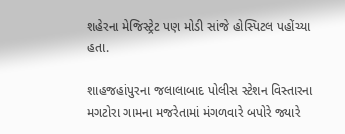શહેરના મેજિસ્ટ્રેટ પણ મોડી સાંજે હોસ્પિટલ પહોંચ્યા હતા.

શાહજહાંપુરના જલાલાબાદ પોલીસ સ્ટેશન વિસ્તારના મગટોરા ગામના મજરેતામાં મંગળવારે બપોરે જ્યારે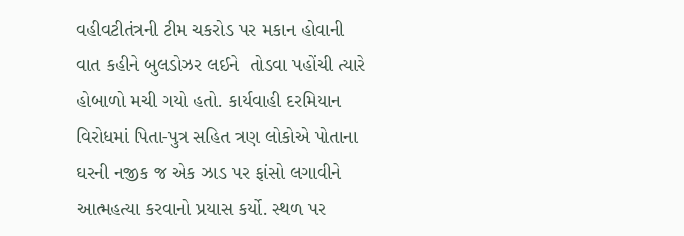વહીવટીતંત્રની ટીમ ચકરોડ પર મકાન હોવાની વાત કહીને બુલડોઝર લઈને  તોડવા પહોંચી ત્યારે હોબાળો મચી ગયો હતો. કાર્યવાહી દરમિયાન વિરોધમાં પિતા-પુત્ર સહિત ત્રણ લોકોએ પોતાના ઘરની નજીક જ એક ઝાડ પર ફાંસો લગાવીને આત્મહત્યા કરવાનો પ્રયાસ કર્યો. સ્થળ પર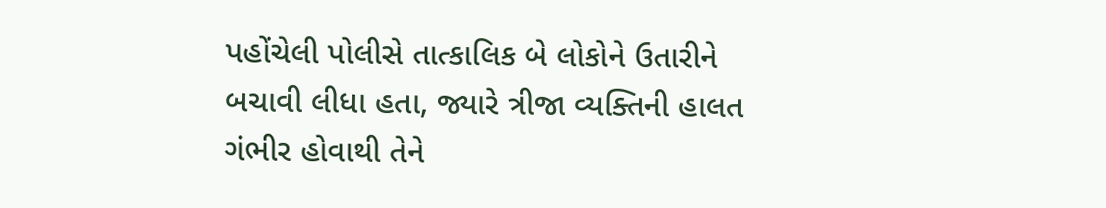પહોંચેલી પોલીસે તાત્કાલિક બે લોકોને ઉતારીને બચાવી લીધા હતા, જ્યારે ત્રીજા વ્યક્તિની હાલત ગંભીર હોવાથી તેને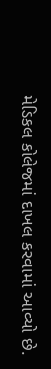મેડિકલ કોલેજમાં દાખલ કરવામાં આવ્યો છે.